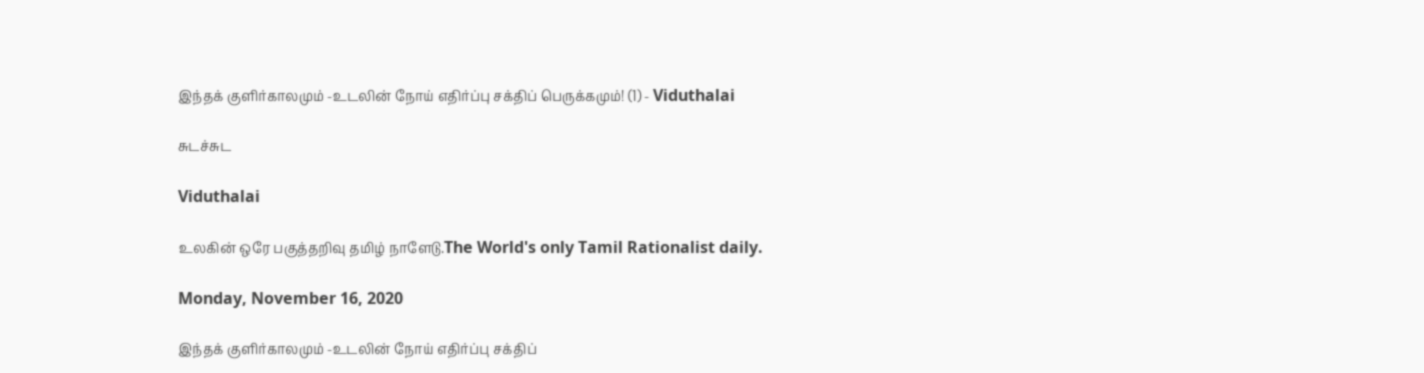இந்தக் குளிர்காலமும் -உடலின் நோய் எதிர்ப்பு சக்திப் பெருக்கமும்! (1) - Viduthalai

சுடச்சுட

Viduthalai

உலகின் ஒரே பகுத்தறிவு தமிழ் நாளேடு.The World's only Tamil Rationalist daily.

Monday, November 16, 2020

இந்தக் குளிர்காலமும் -உடலின் நோய் எதிர்ப்பு சக்திப்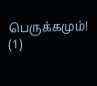பெருக்கமும்! (1)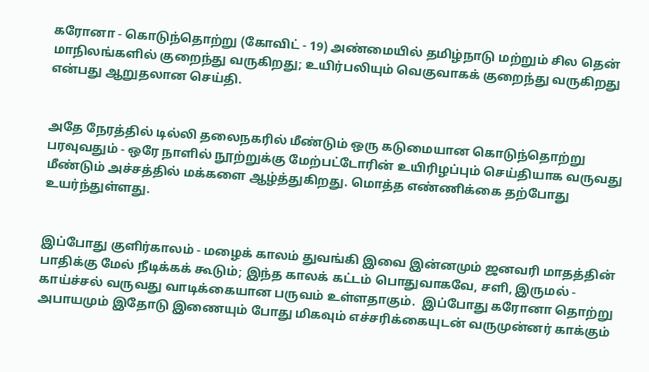கரோனா - கொடுந்தொற்று (கோவிட் - 19) அண்மையில் தமிழ்நாடு மற்றும் சில தென் மாநிலங்களில் குறைந்து வருகிறது; உயிர்பலியும் வெகுவாகக் குறைந்து வருகிறது என்பது ஆறுதலான செய்தி.


அதே நேரத்தில் டில்லி தலைநகரில் மீண்டும் ஒரு கடுமையான கொடுந்தொற்று பரவுவதும் - ஒரே நாளில் நூற்றுக்கு மேற்பட்டோரின் உயிரிழப்பும் செய்தியாக வருவது மீண்டும் அச்சத்தில் மக்களை ஆழ்த்துகிறது. மொத்த எண்ணிக்கை தற்போது உயர்ந்துள்ளது.


இப்போது குளிர்காலம் - மழைக் காலம் துவங்கி இவை இன்னமும் ஜனவரி மாதத்தின் பாதிக்கு மேல் நீடிக்கக் கூடும்; இந்த காலக் கட்டம் பொதுவாகவே, சளி, இருமல் - காய்ச்சல் வருவது வாடிக்கையான பருவம் உள்ளதாகும்.  இப்போது கரோனா தொற்று அபாயமும் இதோடு இணையும் போது மிகவும் எச்சரிக்கையுடன் வருமுன்னர் காக்கும்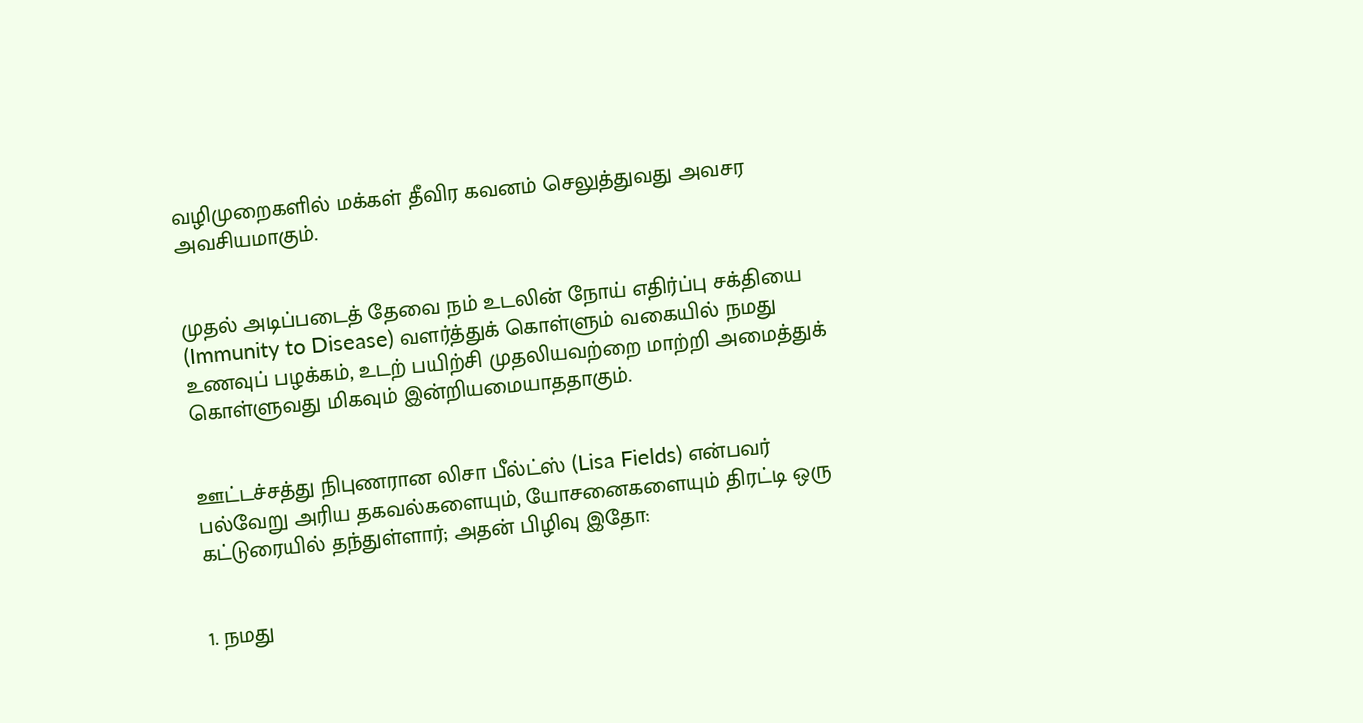வழிமுறைகளில் மக்கள் தீவிர கவனம் செலுத்துவது அவசர அவசியமாகும்.


முதல் அடிப்படைத் தேவை நம் உடலின் நோய் எதிர்ப்பு சக்தியை (Immunity to Disease) வளர்த்துக் கொள்ளும் வகையில் நமது உணவுப் பழக்கம், உடற் பயிற்சி முதலியவற்றை மாற்றி அமைத்துக் கொள்ளுவது மிகவும் இன்றியமையாததாகும்.


ஊட்டச்சத்து நிபுணரான லிசா பீல்ட்ஸ் (Lisa Fields) என்பவர் பல்வேறு அரிய தகவல்களையும், யோசனைகளையும் திரட்டி ஒரு கட்டுரையில் தந்துள்ளார்; அதன் பிழிவு இதோ:


1. நமது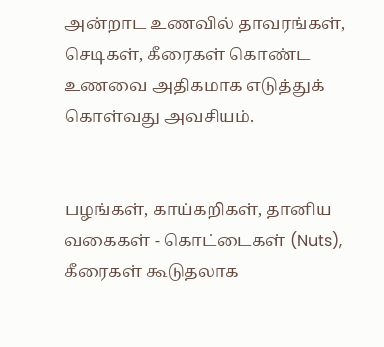அன்றாட உணவில் தாவரங்கள், செடிகள், கீரைகள் கொண்ட உணவை அதிகமாக எடுத்துக் கொள்வது அவசியம்.


பழங்கள், காய்கறிகள், தானிய வகைகள் - கொட்டைகள் (Nuts), கீரைகள் கூடுதலாக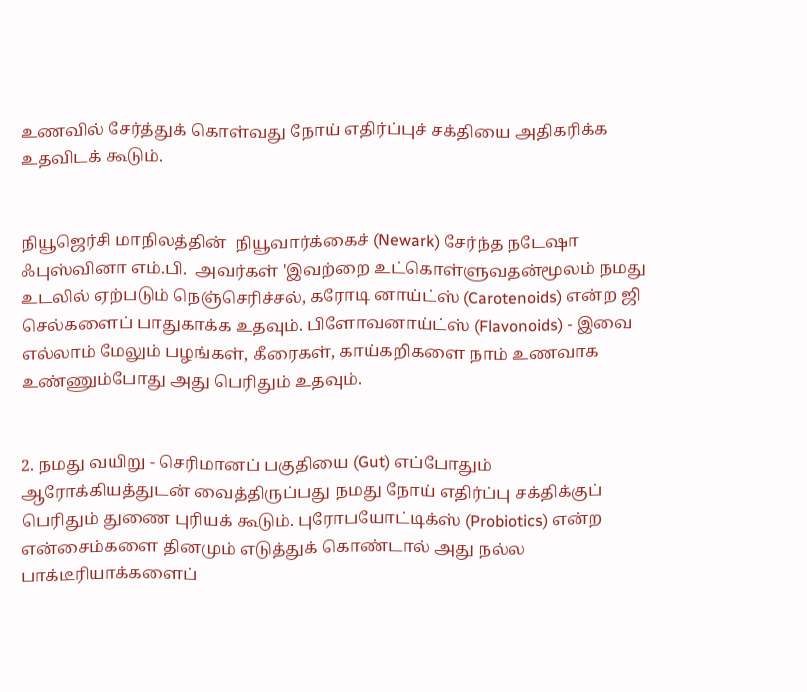உணவில் சேர்த்துக் கொள்வது நோய் எதிர்ப்புச் சக்தியை அதிகரிக்க உதவிடக் கூடும்.


நியூஜெர்சி மாநிலத்தின்  நியூவார்க்கைச் (Newark) சேர்ந்த நடேஷா ஃபுஸ்வினா எம்.பி.  அவர்கள் 'இவற்றை உட்கொள்ளுவதன்மூலம் நமது உடலில் ஏற்படும் நெஞ்செரிச்சல், கரோடி னாய்ட்ஸ் (Carotenoids) என்ற ஜி செல்களைப் பாதுகாக்க உதவும். பிளோவனாய்ட்ஸ் (Flavonoids) - இவை எல்லாம் மேலும் பழங்கள், கீரைகள், காய்கறிகளை நாம் உணவாக உண்ணும்போது அது பெரிதும் உதவும்.


2. நமது வயிறு - செரிமானப் பகுதியை (Gut) எப்போதும் ஆரோக்கியத்துடன் வைத்திருப்பது நமது நோய் எதிர்ப்பு சக்திக்குப் பெரிதும் துணை புரியக் கூடும். புரோபயோட்டிக்ஸ் (Probiotics) என்ற என்சைம்களை தினமும் எடுத்துக் கொண்டால் அது நல்ல பாக்டீரியாக்களைப்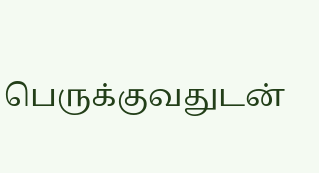பெருக்குவதுடன்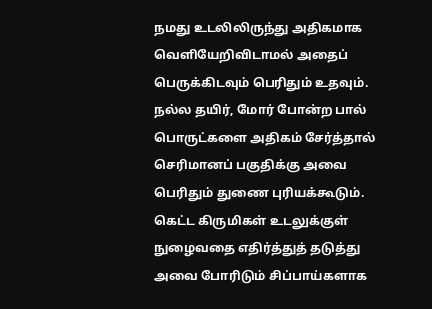நமது உடலிலிருந்து அதிகமாக வெளியேறிவிடாமல் அதைப் பெருக்கிடவும் பெரிதும் உதவும். நல்ல தயிர், மோர் போன்ற பால் பொருட்களை அதிகம் சேர்த்தால் செரிமானப் பகுதிக்கு அவை பெரிதும் துணை புரியக்கூடும். கெட்ட கிருமிகள் உடலுக்குள் நுழைவதை எதிர்த்துத் தடுத்து அவை போரிடும் சிப்பாய்களாக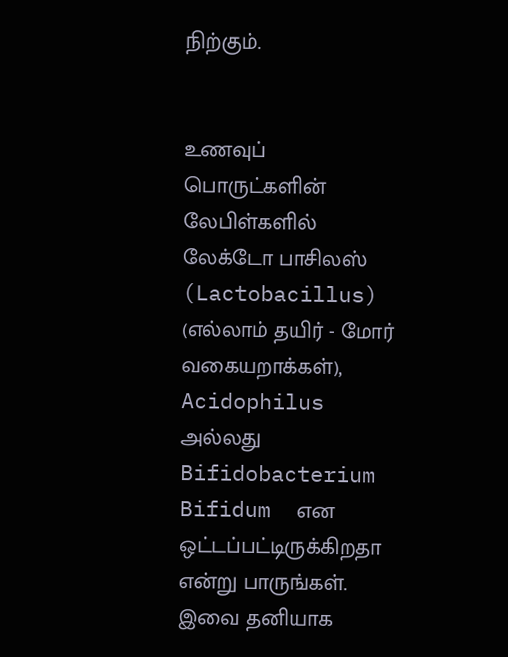நிற்கும்.


உணவுப் பொருட்களின் லேபிள்களில் லேக்டோ பாசிலஸ் (Lactobacillus) (எல்லாம் தயிர் - மோர் வகையறாக்கள்), Acidophilus அல்லது Bifidobacterium Bifidum  என ஒட்டப்பட்டிருக்கிறதா என்று பாருங்கள். இவை தனியாக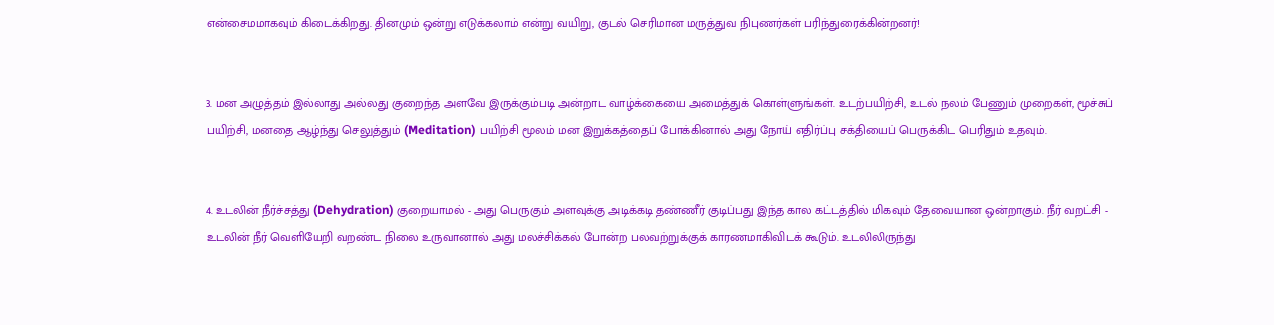என்சைமமாகவும் கிடைக்கிறது. தினமும் ஒன்று எடுக்கலாம் என்று வயிறு, குடல் செரிமான மருத்துவ நிபுணர்கள் பரிந்துரைக்கின்றனர்!


3. மன அழுத்தம் இல்லாது அல்லது குறைந்த அளவே இருக்கும்படி அன்றாட வாழ்க்கையை அமைத்துக் கொள்ளுங்கள். உடற்பயிற்சி, உடல் நலம் பேணும் முறைகள், மூச்சுப் பயிற்சி, மனதை ஆழ்ந்து செலுத்தும் (Meditation) பயிற்சி மூலம் மன இறுக்கத்தைப் போக்கினால் அது நோய் எதிர்ப்பு சக்தியைப் பெருக்கிட பெரிதும் உதவும்.


4. உடலின் நீர்ச்சத்து (Dehydration) குறையாமல் - அது பெருகும் அளவுக்கு அடிக்கடி தண்ணீர் குடிப்பது இந்த கால கட்டத்தில் மிகவும் தேவையான ஒன்றாகும். நீர் வறட்சி - உடலின் நீர் வெளியேறி வறண்ட நிலை உருவானால் அது மலச்சிக்கல் போன்ற பலவற்றுக்குக் காரணமாகிவிடக் கூடும். உடலிலிருந்து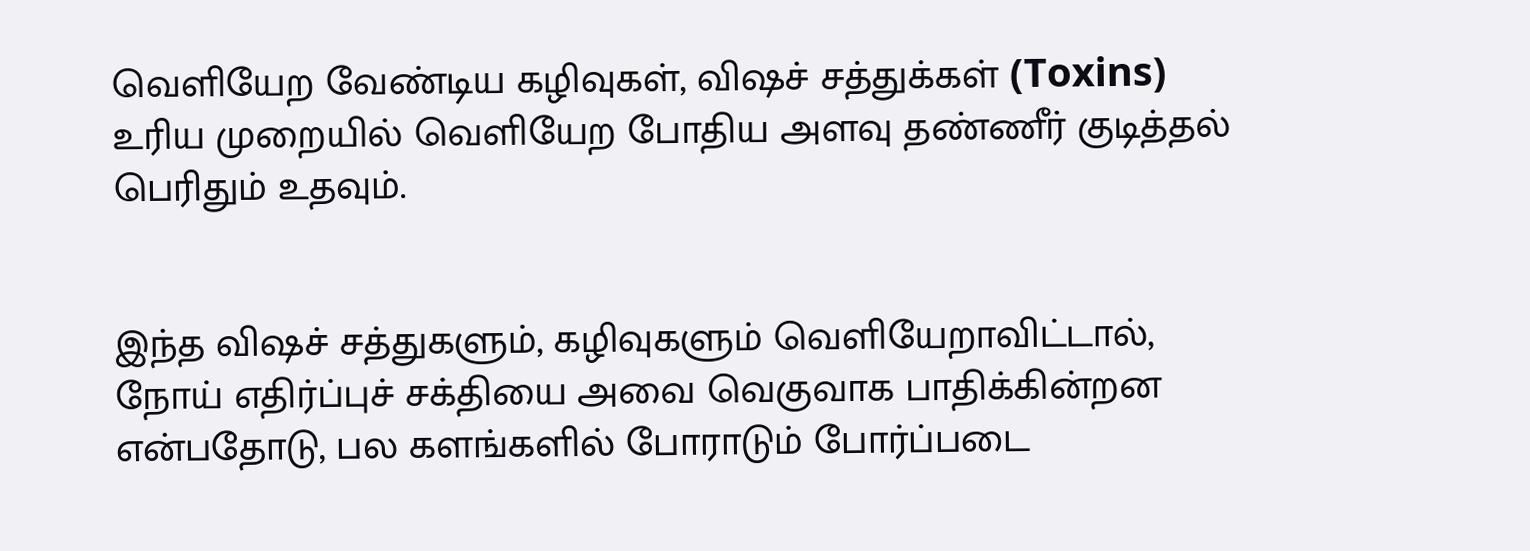வெளியேற வேண்டிய கழிவுகள், விஷச் சத்துக்கள் (Toxins) உரிய முறையில் வெளியேற போதிய அளவு தண்ணீர் குடித்தல் பெரிதும் உதவும்.


இந்த விஷச் சத்துகளும், கழிவுகளும் வெளியேறாவிட்டால், நோய் எதிர்ப்புச் சக்தியை அவை வெகுவாக பாதிக்கின்றன என்பதோடு, பல களங்களில் போராடும் போர்ப்படை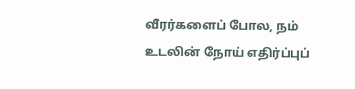வீரர்களைப் போல, நம் உடலின் நோய் எதிர்ப்புப்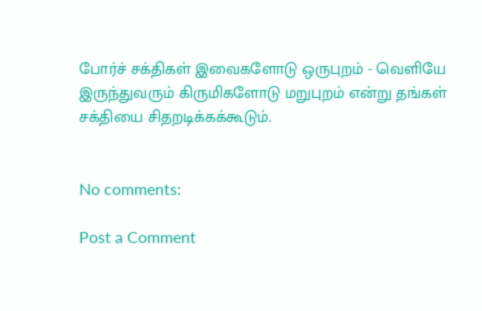போர்ச் சக்திகள் இவைகளோடு ஒருபுறம் - வெளியே இருந்துவரும் கிருமிகளோடு மறுபுறம் என்று தங்கள் சக்தியை சிதறடிக்கக்கூடும்.


No comments:

Post a Comment